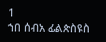1
ኀበ ሰብአ ፊልጵስዩስ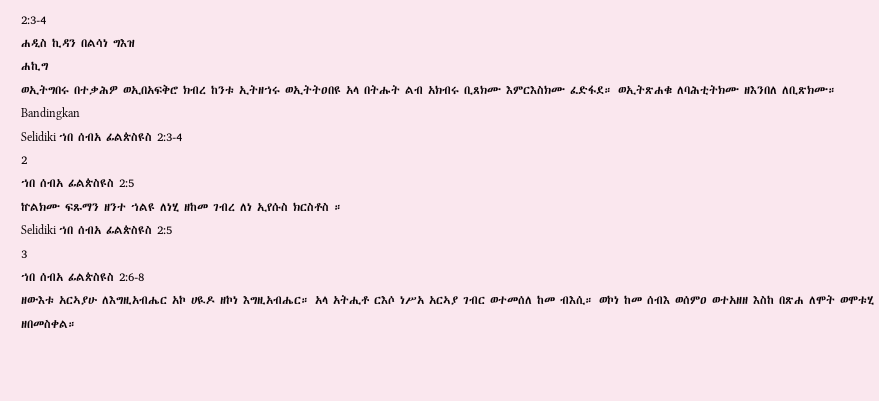2:3-4
ሐዲስ ኪዳን በልሳነ ግእዝ
ሐኪግ
ወኢትግበሩ በተቃሕዎ ወኢበአፍቅሮ ክብረ ከንቱ ኢትዘኀሩ ወኢትትዐበዩ አላ በትሑት ልብ አክብሩ ቢጸክሙ እምርእስክሙ ፈድፋደ። ወኢትጽሐቁ ለባሕቲትክሙ ዘእንበለ ለቢጽክሙ።
Bandingkan
Selidiki ኀበ ሰብአ ፊልጵስዩስ 2:3-4
2
ኀበ ሰብአ ፊልጵስዩስ 2:5
ኵልክሙ ፍጹማን ዘንተ ኀልዩ ለነሂ ዘከመ ገብረ ለነ ኢየሱስ ክርስቶስ ።
Selidiki ኀበ ሰብአ ፊልጵስዩስ 2:5
3
ኀበ ሰብአ ፊልጵስዩስ 2:6-8
ዘውእቱ አርኣያሁ ለእግዚአብሔር አኮ ሀዪዶ ዘኮነ እግዚአብሔር። አላ አትሒቶ ርእሶ ነሥአ አርኣያ ገብር ወተመሰለ ከመ ብእሲ። ወኮነ ከመ ሰብእ ወሰምዐ ወተአዘዘ እስከ በጽሐ ለሞት ወሞቱሂ ዘበመስቀል።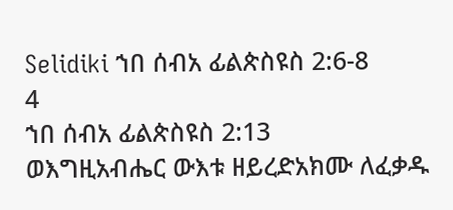Selidiki ኀበ ሰብአ ፊልጵስዩስ 2:6-8
4
ኀበ ሰብአ ፊልጵስዩስ 2:13
ወእግዚአብሔር ውእቱ ዘይረድአክሙ ለፈቃዱ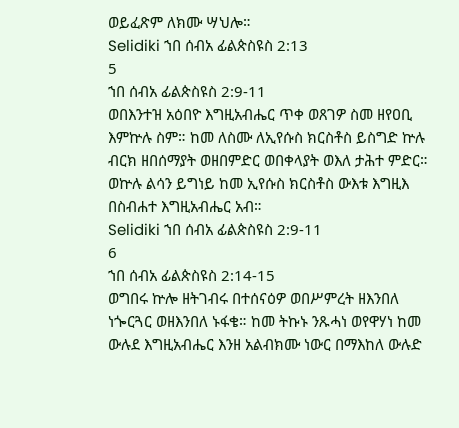ወይፈጽም ለክሙ ሣህሎ።
Selidiki ኀበ ሰብአ ፊልጵስዩስ 2:13
5
ኀበ ሰብአ ፊልጵስዩስ 2:9-11
ወበእንተዝ አዕበዮ እግዚአብሔር ጥቀ ወጸገዎ ስመ ዘየዐቢ እምኵሉ ስም። ከመ ለስሙ ለኢየሱስ ክርስቶስ ይስግድ ኵሉ ብርክ ዘበሰማያት ወዘበምድር ወበቀላያት ወእለ ታሕተ ምድር። ወኵሉ ልሳን ይግነይ ከመ ኢየሱስ ክርስቶስ ውእቱ እግዚእ በስብሐተ እግዚአብሔር አብ።
Selidiki ኀበ ሰብአ ፊልጵስዩስ 2:9-11
6
ኀበ ሰብአ ፊልጵስዩስ 2:14-15
ወግበሩ ኵሎ ዘትገብሩ በተሰናዕዎ ወበሥምረት ዘእንበለ ነጐርጓር ወዘእንበለ ኑፋቄ። ከመ ትኩኑ ንጹሓነ ወየዋሃነ ከመ ውሉደ እግዚአብሔር እንዘ አልብክሙ ነውር በማእከለ ውሉድ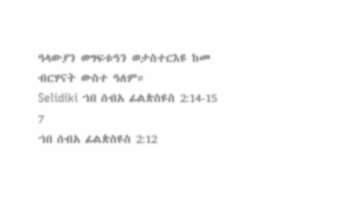ዓላውያን ወግፍቱዓን ወታስተርእዩ ከመ ብርሃናት ውስተ ዓለም።
Selidiki ኀበ ሰብአ ፊልጵስዩስ 2:14-15
7
ኀበ ሰብአ ፊልጵስዩስ 2:12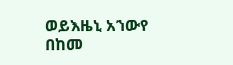ወይእዜኒ አኀውየ በከመ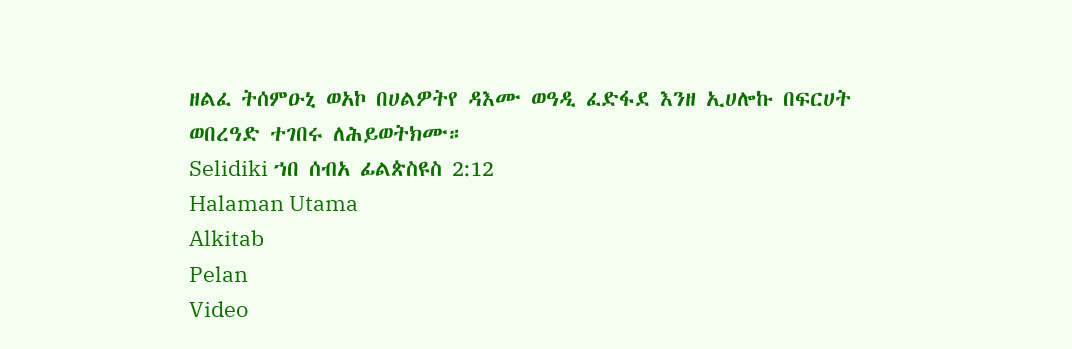ዘልፈ ትሰምዑኒ ወአኮ በሀልዎትየ ዳእሙ ወዓዲ ፈድፋደ እንዘ ኢሀሎኩ በፍርሀት ወበረዓድ ተገበሩ ለሕይወትክሙ።
Selidiki ኀበ ሰብአ ፊልጵስዩስ 2:12
Halaman Utama
Alkitab
Pelan
Video